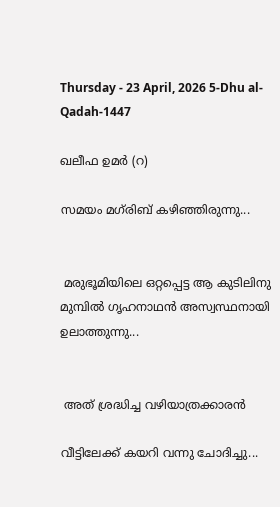Thursday - 23 April, 2026 5-Dhu al-Qadah-1447

ഖലീഫ ഉമർ (റ)

സമയം മഗ്‌രിബ് കഴിഞ്ഞിരുന്നു...


 മരുഭൂമിയിലെ ഒറ്റപ്പെട്ട ആ കുടിലിനു മുമ്പില്‍ ഗൃഹനാഥന്‍ അസ്വസ്ഥനായി ഉലാത്തുന്നു...


 അത് ശ്രദ്ധിച്ച വഴിയാത്രക്കാരന്‍

വീട്ടിലേക്ക് കയറി വന്നു ചോദിച്ചു...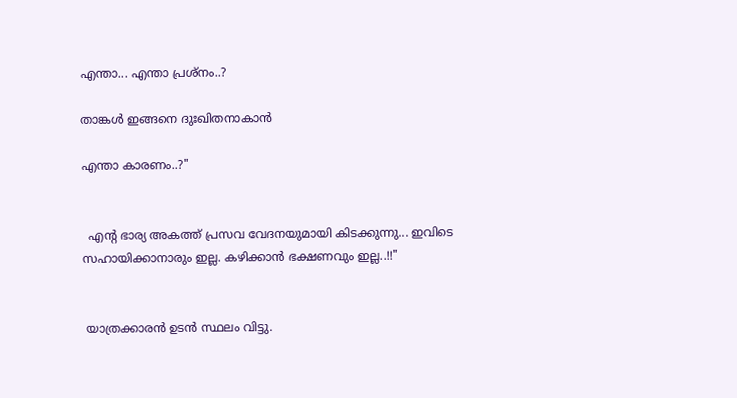എന്താ... എന്താ പ്രശ്നം..?

താങ്കള്‍ ഇങ്ങനെ ദുഃഖിതനാകാന്‍

എന്താ കാരണം..?"


  എന്‍റ ഭാര്യ അകത്ത് പ്രസവ വേദനയുമായി കിടക്കുന്നു... ഇവിടെ സഹായിക്കാനാരും ഇല്ല. കഴിക്കാന്‍ ഭക്ഷണവും ഇല്ല..!!"


 യാത്രക്കാരന്‍ ഉടന്‍ സ്ഥലം വിട്ടു.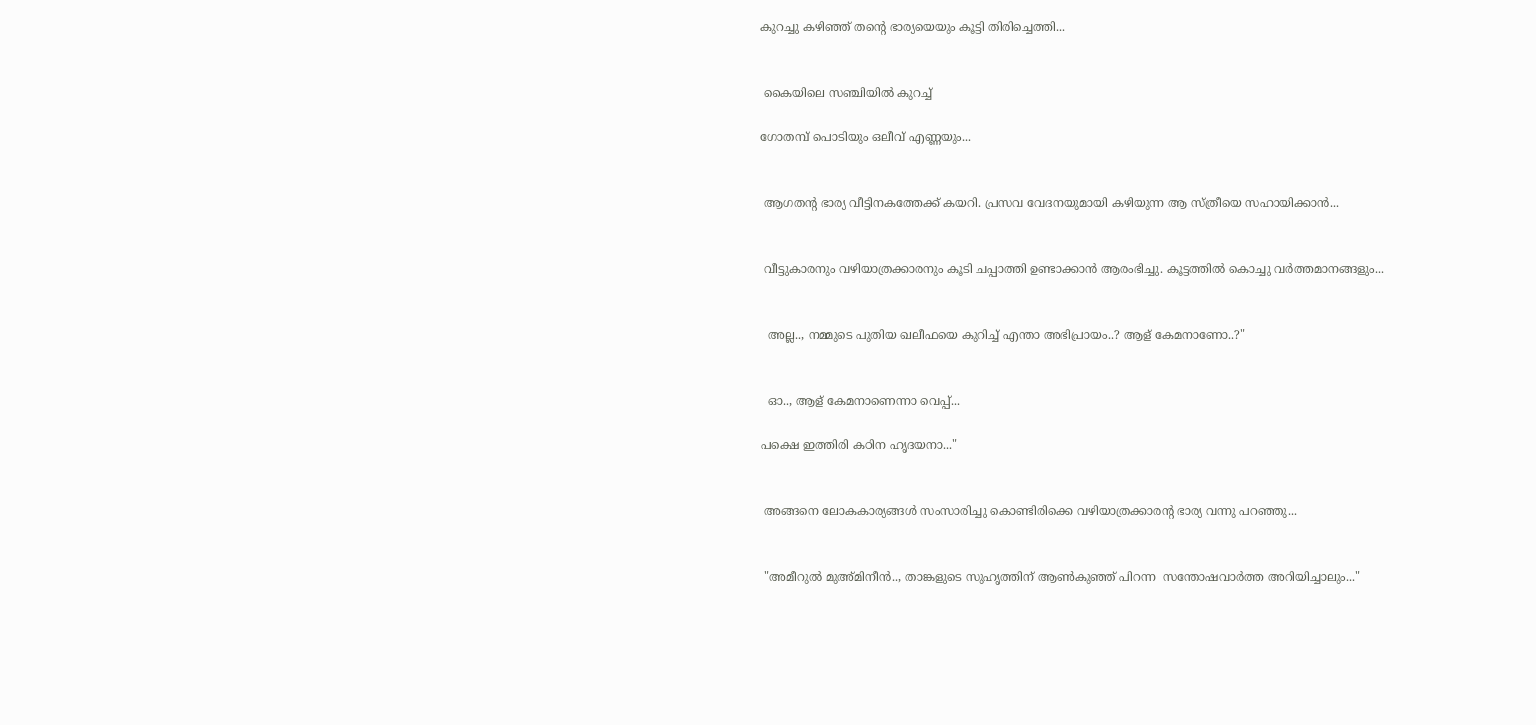കുറച്ചു കഴിഞ്ഞ് തന്റെ ഭാര്യയെയും കൂട്ടി തിരിച്ചെത്തി...


 കൈയിലെ സഞ്ചിയില്‍ കുറച്ച്

ഗോതമ്പ് പൊടിയും ഒലീവ് എണ്ണയും...


 ആഗതന്‍റ ഭാര്യ വീട്ടിനകത്തേക്ക് കയറി. പ്രസവ വേദനയുമായി കഴിയുന്ന ആ സ്ത്രീയെ സഹായിക്കാന്‍...


 വീട്ടുകാരനും വഴിയാത്രക്കാരനും കൂടി ചപ്പാത്തി ഉണ്ടാക്കാന്‍ ആരംഭിച്ചു. കൂട്ടത്തില്‍ കൊച്ചു വര്‍ത്തമാനങ്ങളും...


  അല്ല.., നമ്മുടെ പുതിയ ഖലീഫയെ കുറിച്ച് എന്താ അഭിപ്രായം..? ആള് കേമനാണോ..?"


  ഓ.., ആള് കേമനാണെന്നാ വെപ്പ്...

പക്ഷെ ഇത്തിരി കഠിന ഹൃദയനാ..."


 അങ്ങനെ ലോകകാര്യങ്ങള്‍ സംസാരിച്ചു കൊണ്ടിരിക്കെ വഴിയാത്രക്കാരന്‍റ ഭാര്യ വന്നു പറഞ്ഞു...


 "അമീറുല്‍ മുഅ്മിനീന്‍.., താങ്കളുടെ സുഹൃത്തിന് ആണ്‍കുഞ്ഞ് പിറന്ന  സന്തോഷവാര്‍ത്ത അറിയിച്ചാലും..."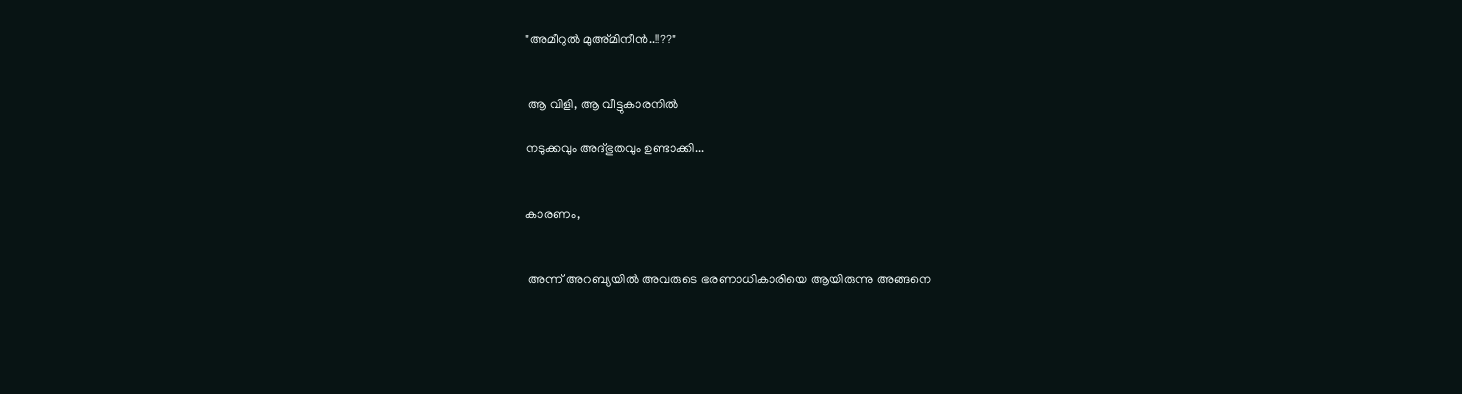"അമീറുല്‍ മുഅ്മിനീന്‍..!!??"


 ആ വിളി, ആ വീട്ടുകാരനില്‍

നടുക്കവും അദ്ഭുതവും ഉണ്ടാക്കി...


കാരണം,


 അന്ന് അറബ്യയില്‍ അവരുടെ ഭരണാധികാരിയെ ആയിരുന്നു അങ്ങനെ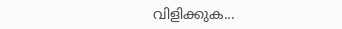വിളിക്കുക...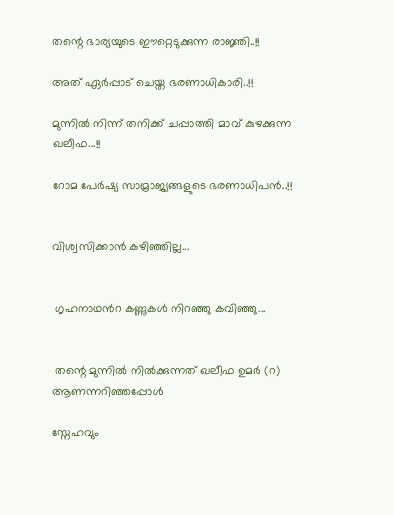തന്റെ ഭാര്യയുടെ ഈറ്റെടുക്കുന്ന രാജ്ഞി..!!

അത് ഏര്‍പ്പാട് ചെയ്ത ഭരണാധികാരി..!!

മുന്നില്‍ നിന്ന് തനിക്ക് ചപ്പാത്തി മാവ് കുഴക്കുന്ന ഖലീഫ...!!

റോമ പേര്‍ഷ്യ സാമ്രാജ്യങ്ങളുടെ ഭരണാധിപന്‍..!!


വിശ്വസിക്കാന്‍ കഴിഞ്ഞില്ല...


 ഗൃഹനാഥന്‍റ കണ്ണുകള്‍ നിറഞ്ഞു കവിഞ്ഞു...


 തന്റെ മുന്നില്‍ നില്‍ക്കുന്നത് ഖലീഫ ഉമര്‍ (റ) ആണന്നറിഞ്ഞപ്പോൾ

സ്നേഹവും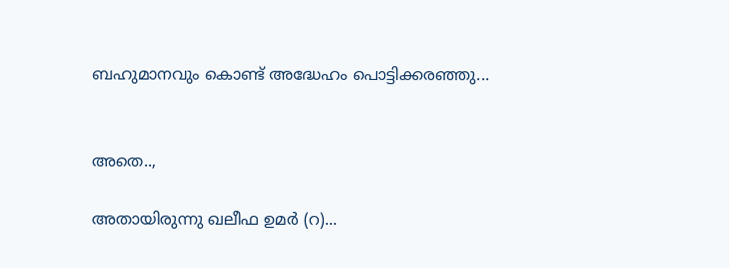ബഹുമാനവും കൊണ്ട് അദ്ധേഹം പൊട്ടിക്കരഞ്ഞു...


അതെ..,

അതായിരുന്നു ഖലീഫ ഉമര്‍ (റ)...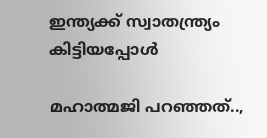ഇന്ത്യക്ക് സ്വാതന്ത്ര്യം കിട്ടിയപ്പോൾ

മഹാത്മജി പറഞ്ഞത്‌..,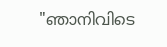"ഞാനിവിടെ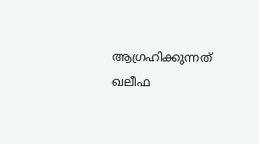ആഗ്രഹിക്കുന്നത്‌ ഖലീഫ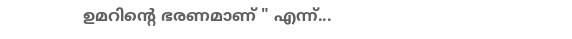ഉമറിന്റെ ഭരണമാണ് " എന്ന്...